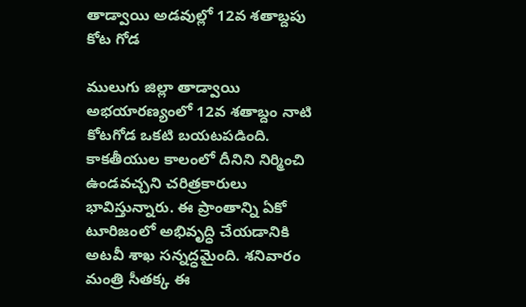తాడ్వాయి అడవుల్లో 12వ శతాబ్దపు కోట గోడ

ములుగు జిల్లా తాడ్వాయి అభయారణ్యంలో 12వ శతాబ్దం నాటి కోటగోడ ఒకటి బయటపడింది. కాకతీయుల కాలంలో దీనిని నిర్మించి ఉండవచ్చని చరిత్రకారులు భావిస్తున్నారు. ఈ ప్రాంతాన్ని ఏకో టూరిజంలో అభివృద్ధి చేయడానికి అటవీ శాఖ సన్నద్ధమైంది. శనివారం మంత్రి సీతక్క ఈ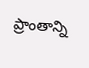ప్రాంతాన్ని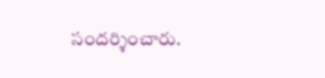సందర్శించారు.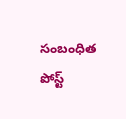సంబంధిత పోస్ట్